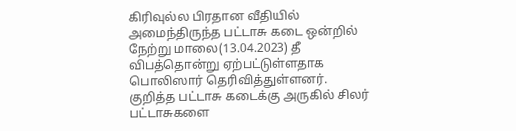கிரிவுல்ல பிரதான வீதியில் அமைந்திருந்த பட்டாசு கடை ஒன்றில் நேற்று மாலை(13.04.2023) தீ விபத்தொன்று ஏற்பட்டுள்ளதாக பொலிஸார் தெரிவித்துள்ளனர்.
குறித்த பட்டாசு கடைக்கு அருகில் சிலர் பட்டாசுகளை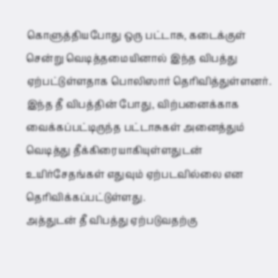கொளுத்தியபோது ஒரு பட்டாசு, கடைக்குள் சென்று வெடித்தமையினால் இந்த விபத்து ஏற்பட்டுள்ளதாக பொலிஸார் தெரிவித்துள்ளனர்.
இந்த தீ விபத்தின் போது, விற்பனைக்காக வைக்கப்பட்டிருந்த பட்டாசுகள் அனைத்தும் வெடித்து தீக்கிரையாகியுள்ளதுடன் உயிர்சேதங்கள் எதுவும் ஏற்படவில்லை என தெரிவிக்கப்பட்டுள்ளது.
அத்துடன் தீ விபத்து ஏற்படுவதற்கு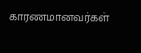காரணமானவர்கள்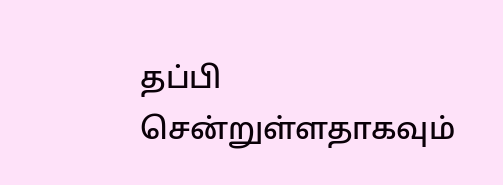தப்பி சென்றுள்ளதாகவும்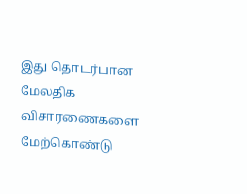இது தொடர்பான மேலதிக விசாரணைகளை மேற்கொண்டு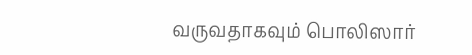வருவதாகவும் பொலிஸார்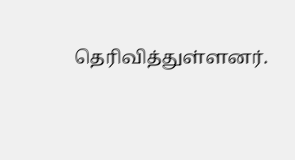தெரிவித்துள்ளனர்.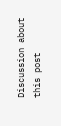Discussion about this post